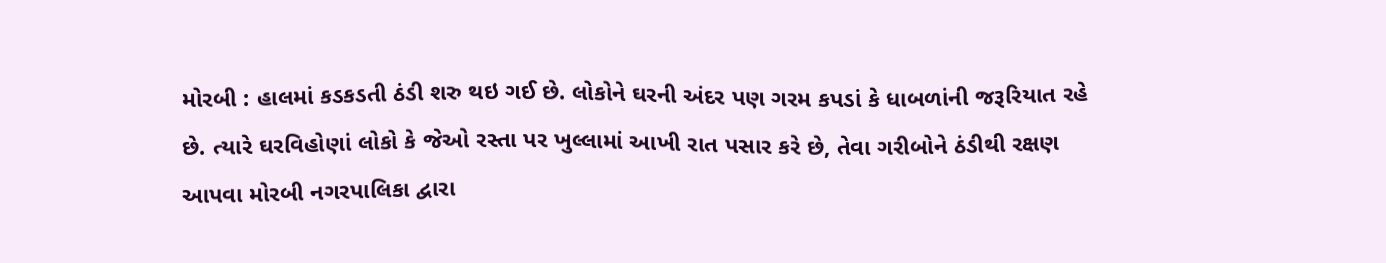મોરબી : હાલમાં કડકડતી ઠંડી શરુ થઇ ગઈ છે. લોકોને ઘરની અંદર પણ ગરમ કપડાં કે ધાબળાંની જરૂરિયાત રહે છે. ત્યારે ઘરવિહોણાં લોકો કે જેઓ રસ્તા પર ખુલ્લામાં આખી રાત પસાર કરે છે, તેવા ગરીબોને ઠંડીથી રક્ષણ આપવા મોરબી નગરપાલિકા દ્વારા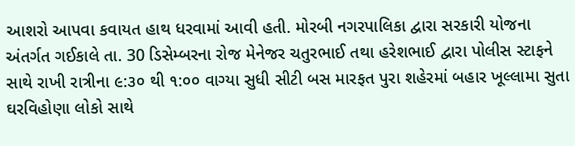આશરો આપવા કવાયત હાથ ધરવામાં આવી હતી. મોરબી નગરપાલિકા દ્વારા સરકારી યોજના અંતર્ગત ગઈકાલે તા. 30 ડિસેમ્બરના રોજ મેનેજર ચતુરભાઈ તથા હરેશભાઈ દ્વારા પોલીસ સ્ટાફને સાથે રાખી રાત્રીના ૯:૩૦ થી ૧:૦૦ વાગ્યા સુધી સીટી બસ મારફત પુરા શહેરમાં બહાર ખૂલ્લામા સુતા ઘરવિહોણા લોકો સાથે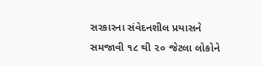સરકારના સંવેદનશીલ પ્રયાસને સમજાવી ૧૮ થી ૨૦ જેટલા લોકોને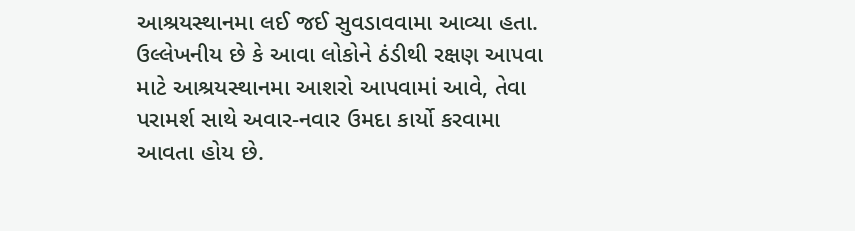આશ્રયસ્થાનમા લઈ જઈ સુવડાવવામા આવ્યા હતા. ઉલ્લેખનીય છે કે આવા લોકોને ઠંડીથી રક્ષણ આપવા માટે આશ્રયસ્થાનમા આશરો આપવામાં આવે, તેવા પરામર્શ સાથે અવાર-નવાર ઉમદા કાર્યો કરવામા આવતા હોય છે.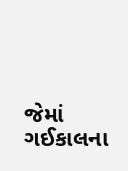જેમાં ગઈકાલના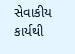સેવાકીય કાર્યથી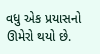વધુ એક પ્રયાસનો ઊમેરો થયો છે.